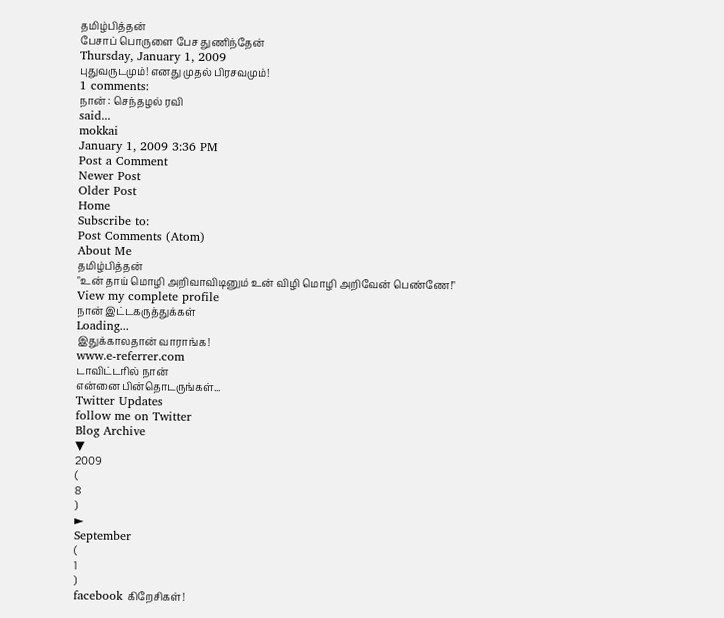தமிழ்பித்தன்
பேசாப் பொருளை பேச துணிந்தேன்
Thursday, January 1, 2009
புதுவருடமும்! எனது முதல் பிரசவமும்!
1 comments:
நான் : செந்தழல் ரவி
said...
mokkai
January 1, 2009 3:36 PM
Post a Comment
Newer Post
Older Post
Home
Subscribe to:
Post Comments (Atom)
About Me
தமிழ்பித்தன்
"உன் தாய் மொழி அறிவாவிடினும் உன் விழி மொழி அறிவேன் பெண்ணே!"
View my complete profile
நான் இட்டகருத்துக்கள்
Loading...
இதுக்காலதான் வாராங்க!
www.e-referrer.com
டாவிட்டரில் நான்
என்னை பின்தொடருங்கள்...
Twitter Updates
follow me on Twitter
Blog Archive
▼
2009
(
8
)
►
September
(
1
)
facebook கிறேசிகள்!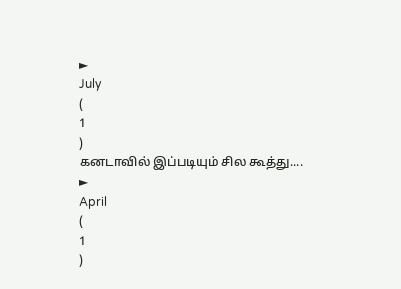►
July
(
1
)
கனடாவில் இப்படியும் சில கூத்து....
►
April
(
1
)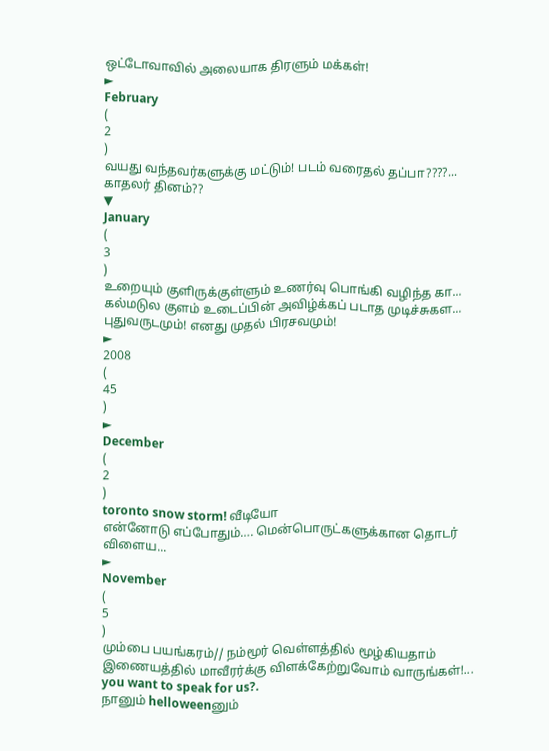ஒட்டோவாவில் அலையாக திரளும் மக்கள்!
►
February
(
2
)
வயது வந்தவர்களுக்கு மட்டும்! படம் வரைதல் தப்பா????...
காதலர் தினம்??
▼
January
(
3
)
உறையும் குளிருக்குள்ளும் உணர்வு பொங்கி வழிந்த கா...
கல்மடுல குளம் உடைப்பின் அவிழ்க்கப் படாத முடிச்சுகள...
புதுவருடமும்! எனது முதல் பிரசவமும்!
►
2008
(
45
)
►
December
(
2
)
toronto snow storm! வீடியோ
என்னோடு எப்போதும்…. மென்பொருட்களுக்கான தொடர் விளைய...
►
November
(
5
)
மும்பை பயங்கரம்// நம்மூர் வெள்ளத்தில் மூழ்கியதாம்
இணையத்தில் மாவீரர்க்கு விளக்கேற்றுவோம் வாருங்கள்!...
you want to speak for us?.
நானும் helloweenனும்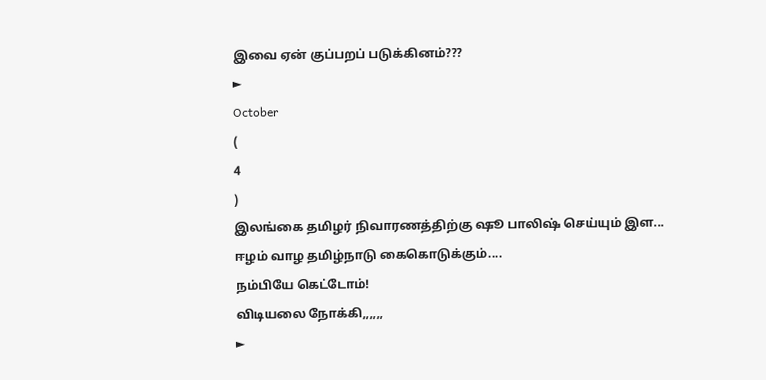இவை ஏன் குப்பறப் படுக்கினம்???
►
October
(
4
)
இலங்கை தமிழர் நிவாரணத்திற்கு ஷூ பாலிஷ் செய்யும் இள...
ஈழம் வாழ தமிழ்நாடு கைகொடுக்கும்....
நம்பியே கெட்டோம்!
விடியலை நோக்கி,,,,,,
►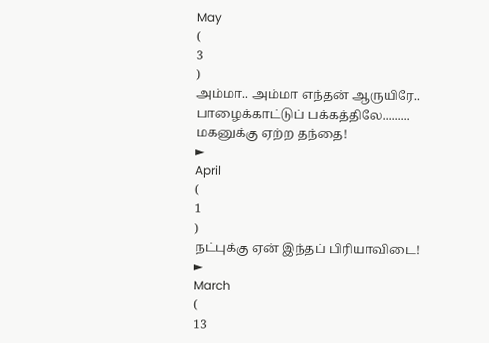May
(
3
)
அம்மா.. அம்மா எந்தன் ஆருயிரே..
பாழைக்காட்டுப் பக்கத்திலே.........
மகனுக்கு ஏற்ற தந்தை!
►
April
(
1
)
நட்புக்கு ஏன் இந்தப் பிரியாவிடை!
►
March
(
13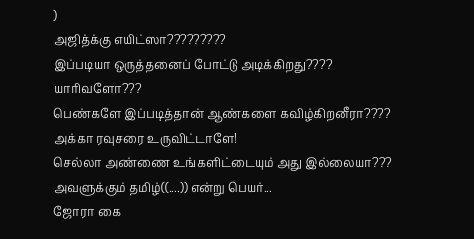)
அஜித்க்கு எயிட்ஸா?????????
இப்படியா ஒருத்தனைப் போட்டு அடிக்கிறது????
யாரிவளோ???
பெண்களே இப்படித்தான் ஆண்களை கவிழ்கிறனீரா????
அக்கா ரவுசரை உருவிட்டாளே!
செல்லா அண்ணை உங்களிட்டையும் அது இல்லையா???
அவளுக்கும் தமிழ்((....)) என்று பெயர்...
ஜோரா கை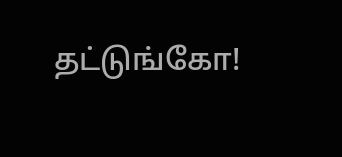தட்டுங்கோ!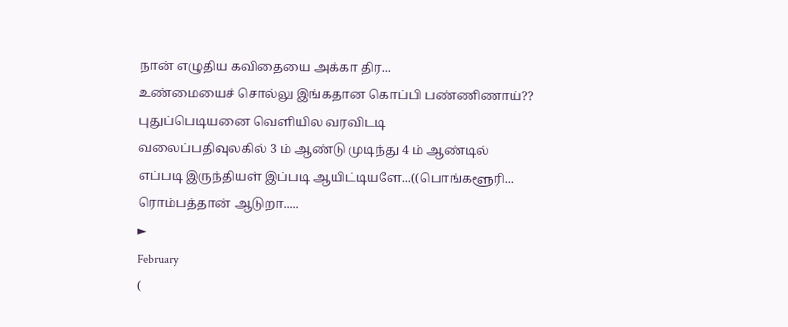நான் எழுதிய கவிதையை அக்கா திர...
உண்மையைச் சொல்லு இங்கதான கொப்பி பண்ணிணாய்??
புதுப்பெடியனை வெளியில வரவிடடி
வலைப்பதிவுலகில் 3 ம் ஆண்டு முடிந்து 4 ம் ஆண்டில்
எப்படி இருந்தியள் இப்படி ஆயிட்டியளே...((பொங்களூரி...
ரொம்பத்தான் ஆடுறா.....
►
February
(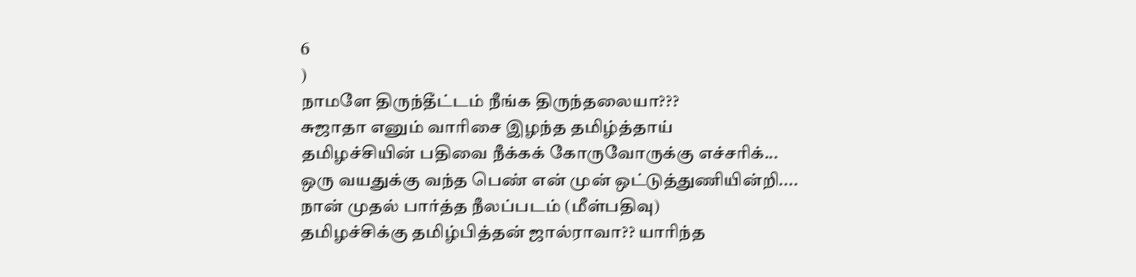6
)
நாமளே திருந்தீட்டம் நீங்க திருந்தலையா???
சுஜாதா எனும் வாரிசை இழந்த தமிழ்த்தாய்
தமிழச்சியின் பதிவை நீக்கக் கோருவோருக்கு எச்சரிக்...
ஒரு வயதுக்கு வந்த பெண் என் முன் ஒட்டுத்துணியின்றி....
நான் முதல் பார்த்த நீலப்படம் (மீள்பதிவு)
தமிழச்சிக்கு தமிழ்பித்தன் ஜால்ராவா?? யாரிந்த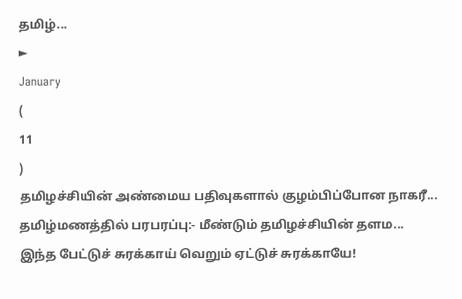தமிழ்...
►
January
(
11
)
தமிழச்சியின் அண்மைய பதிவுகளால் குழம்பிப்போன நாகரீ...
தமிழ்மணத்தில் பரபரப்பு:- மீண்டும் தமிழச்சியின் தளம...
இந்த பேட்டுச் சுரக்காய் வெறும் ஏட்டுச் சுரக்காயே!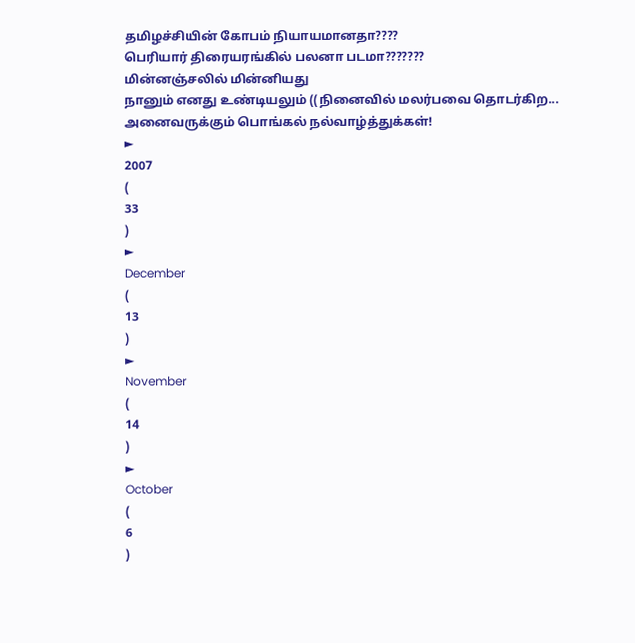தமிழச்சியின் கோபம் நியாயமானதா????
பெரியார் திரையரங்கில் பலனா படமா???????
மின்னஞ்சலில் மின்னியது
நானும் எனது உண்டியலும் ((நினைவில் மலர்பவை தொடர்கிற...
அனைவருக்கும் பொங்கல் நல்வாழ்த்துக்கள்!
►
2007
(
33
)
►
December
(
13
)
►
November
(
14
)
►
October
(
6
)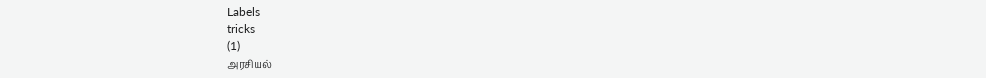Labels
tricks
(1)
அரசியல்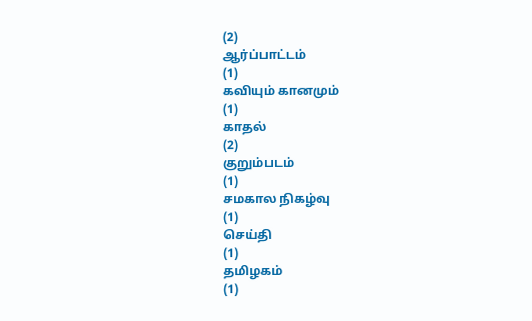(2)
ஆர்ப்பாட்டம்
(1)
கவியும் கானமும்
(1)
காதல்
(2)
குறும்படம்
(1)
சமகால நிகழ்வு
(1)
செய்தி
(1)
தமிழகம்
(1)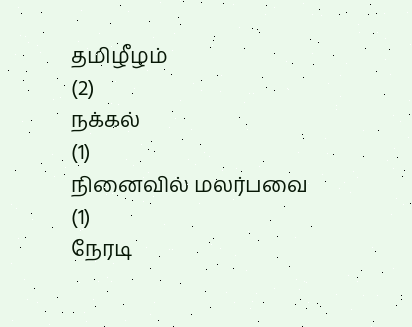தமிழீழம்
(2)
நக்கல்
(1)
நினைவில் மலர்பவை
(1)
நேரடி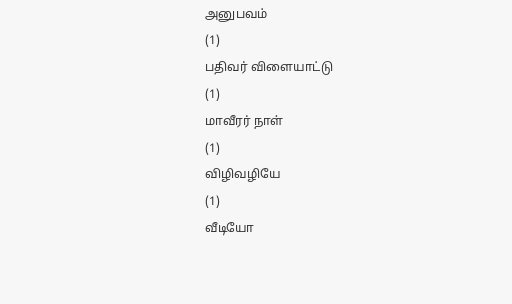அனுபவம்
(1)
பதிவர் விளையாட்டு
(1)
மாவீரர் நாள்
(1)
விழிவழியே
(1)
வீடியோ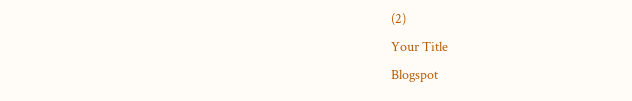(2)
Your Title
Blogspot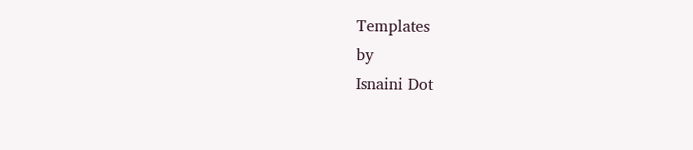Templates
by
Isnaini Dot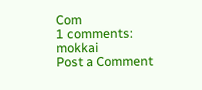Com
1 comments:
mokkai
Post a Comment